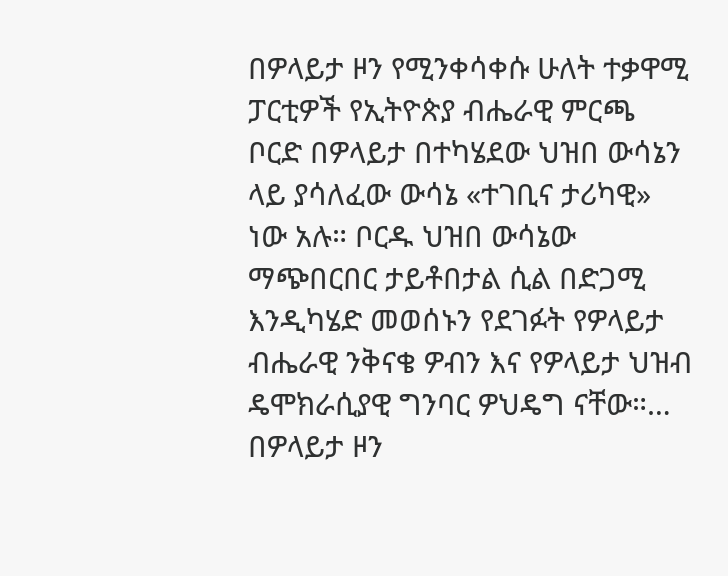በዎላይታ ዞን የሚንቀሳቀሱ ሁለት ተቃዋሚ ፓርቲዎች የኢትዮጵያ ብሔራዊ ምርጫ ቦርድ በዎላይታ በተካሄደው ህዝበ ውሳኔን ላይ ያሳለፈው ውሳኔ «ተገቢና ታሪካዊ» ነው አሉ። ቦርዱ ህዝበ ውሳኔው ማጭበርበር ታይቶበታል ሲል በድጋሚ እንዲካሄድ መወሰኑን የደገፉት የዎላይታ ብሔራዊ ንቅናቄ ዎብን እና የዎላይታ ህዝብ ዴሞክራሲያዊ ግንባር ዎህዴግ ናቸው።…
በዎላይታ ዞን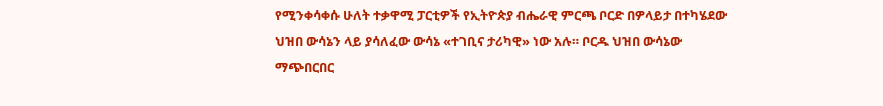የሚንቀሳቀሱ ሁለት ተቃዋሚ ፓርቲዎች የኢትዮጵያ ብሔራዊ ምርጫ ቦርድ በዎላይታ በተካሄደው ህዝበ ውሳኔን ላይ ያሳለፈው ውሳኔ «ተገቢና ታሪካዊ» ነው አሉ። ቦርዱ ህዝበ ውሳኔው ማጭበርበር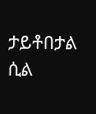ታይቶበታል ሲል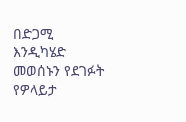በድጋሚ እንዲካሄድ መወሰኑን የደገፉት የዎላይታ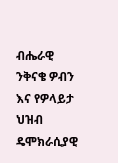ብሔራዊ ንቅናቄ ዎብን እና የዎላይታ ህዝብ ዴሞክራሲያዊ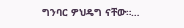ግንባር ዎህዴግ ናቸው።…